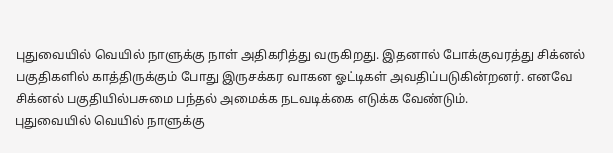புதுவையில் வெயில் நாளுக்கு நாள் அதிகரித்து வருகிறது. இதனால் போக்குவரத்து சிக்னல் பகுதிகளில் காத்திருக்கும் போது இருசக்கர வாகன ஓட்டிகள் அவதிப்படுகின்றனர். எனவே சிக்னல் பகுதியில்பசுமை பந்தல் அமைக்க நடவடிக்கை எடுக்க வேண்டும்.
புதுவையில் வெயில் நாளுக்கு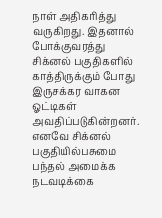நாள் அதிகரித்து வருகிறது. இதனால் போக்குவரத்து சிக்னல் பகுதிகளில் காத்திருக்கும் போது இருசக்கர வாகன ஓட்டிகள் அவதிப்படுகின்றனர். எனவே சிக்னல் பகுதியில்பசுமை பந்தல் அமைக்க நடவடிக்கை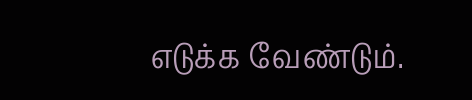எடுக்க வேண்டும்.